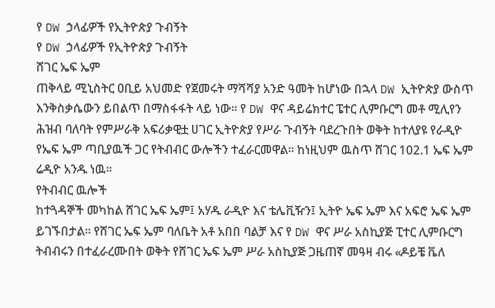የ DW ኃላፊዎች የኢትዮጵያ ጉብኝት
የ DW ኃላፊዎች የኢትዮጵያ ጉብኝት
ሸገር ኤፍ ኤም
ጠቅላይ ሚኒስትር ዐቢይ አህመድ የጀመሩት ማሻሻያ አንድ ዓመት ከሆነው በኋላ DW ኢትዮጵያ ውስጥ እንቅስቃሴውን ይበልጥ በማስፋፋት ላይ ነው። የ DW ዋና ዳይሬክተር ፔተር ሊምቡርግ መቶ ሚሊየን ሕዝብ ባለባት የምሥራቅ አፍሪቃዊቷ ሀገር ኢትዮጵያ የሥራ ጉብኝት ባደረጉበት ወቅት ከተለያዩ የራዲዮ የኤፍ ኤም ጣቢያዉች ጋር የትብብር ውሎችን ተፈራርመዋል። ከነዚህም ዉስጥ ሸገር 102.1 ኤፍ ኤም ሬዲዮ አንዱ ነዉ።
የትብብር ዉሎች
ከተጓዳኞች መካከል ሸገር ኤፍ ኤም፤ አሃዱ ራዲዮ እና ቴሌቪዥን፤ ኢትዮ ኤፍ ኤም እና አፍሮ ኤፍ ኤም ይገኙበታል። የሸገር ኤፍ ኤም ባለቤት አቶ አበበ ባልቻ እና የ DW ዋና ሥራ አስኪያጅ ፒተር ሊምቡርግ ትብብሩን በተፈራረሙበት ወቅት የሸገር ኤፍ ኤም ሥራ አስኪያጅ ጋዜጠኛ መዓዛ ብሩ «ዶይቼ ቬለ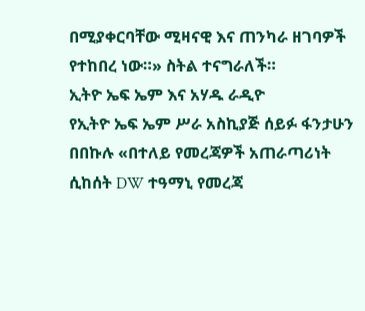በሚያቀርባቸው ሚዛናዊ እና ጠንካራ ዘገባዎች የተከበረ ነው።» ስትል ተናግራለች።
ኢትዮ ኤፍ ኤም እና አሃዱ ራዲዮ
የኢትዮ ኤፍ ኤም ሥራ አስኪያጅ ሰይፉ ፋንታሁን በበኩሉ «በተለይ የመረጃዎች አጠራጣሪነት ሲከሰት DW ተዓማኒ የመረጃ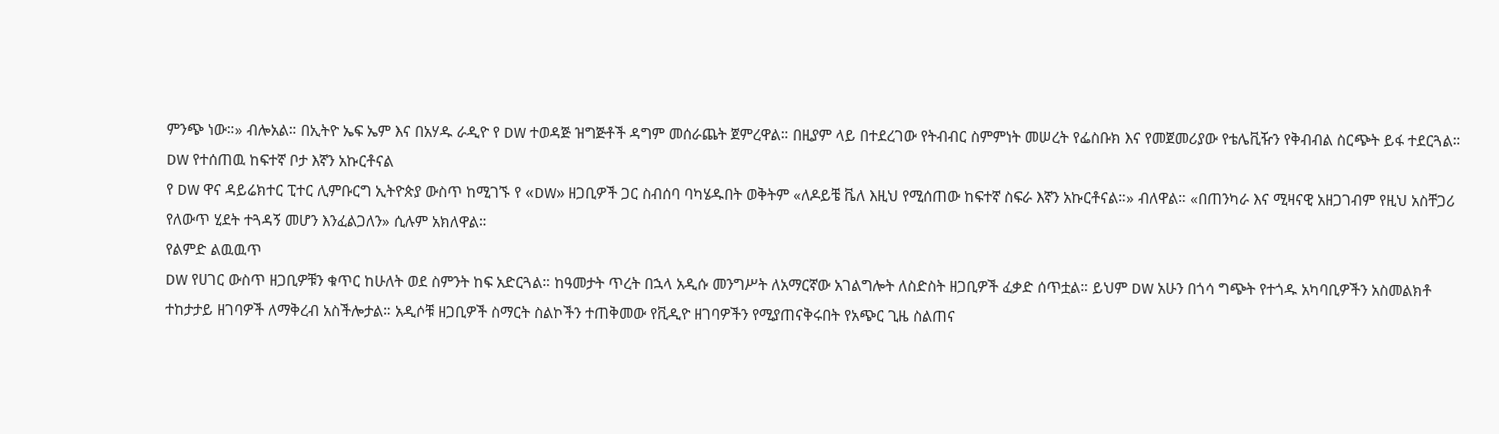ምንጭ ነው።» ብሎአል። በኢትዮ ኤፍ ኤም እና በአሃዱ ራዲዮ የ DW ተወዳጅ ዝግጅቶች ዳግም መሰራጨት ጀምረዋል። በዚያም ላይ በተደረገው የትብብር ስምምነት መሠረት የፌስቡክ እና የመጀመሪያው የቴሌቪዥን የቅብብል ስርጭት ይፋ ተደርጓል።
DW የተሰጠዉ ከፍተኛ ቦታ እኛን አኩርቶናል
የ DW ዋና ዳይሬክተር ፒተር ሊምቡርግ ኢትዮጵያ ውስጥ ከሚገኙ የ «DW» ዘጋቢዎች ጋር ስብሰባ ባካሄዱበት ወቅትም «ለዶይቼ ቬለ እዚህ የሚሰጠው ከፍተኛ ስፍራ እኛን አኩርቶናል።» ብለዋል። «በጠንካራ እና ሚዛናዊ አዘጋገብም የዚህ አስቸጋሪ የለውጥ ሂደት ተጓዳኝ መሆን እንፈልጋለን» ሲሉም አክለዋል።
የልምድ ልዉዉጥ
DW የሀገር ውስጥ ዘጋቢዎቹን ቁጥር ከሁለት ወደ ስምንት ከፍ አድርጓል። ከዓመታት ጥረት በኋላ አዲሱ መንግሥት ለአማርኛው አገልግሎት ለስድስት ዘጋቢዎች ፈቃድ ሰጥቷል። ይህም DW አሁን በጎሳ ግጭት የተጎዱ አካባቢዎችን አስመልክቶ ተከታታይ ዘገባዎች ለማቅረብ አስችሎታል። አዲሶቹ ዘጋቢዎች ስማርት ስልኮችን ተጠቅመው የቪዲዮ ዘገባዎችን የሚያጠናቅሩበት የአጭር ጊዜ ስልጠና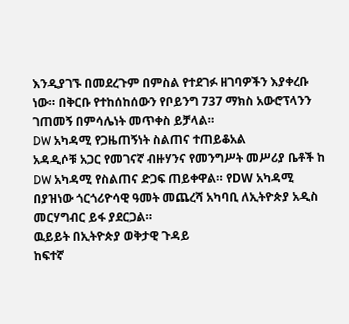እንዲያገኙ በመደረጉም በምስል የተደገፉ ዘገባዎችን እያቀረቡ ነው። በቅርቡ የተከሰከሰውን የቦይንግ 737 ማክስ አውሮፕላንን ገጠመኝ በምሳሌነት መጥቀስ ይቻላል።
DW አካዳሚ የጋዜጠኝነት ስልጠና ተጠይቆአል
አዳዲሶቹ አጋር የመገናኛ ብዙሃንና የመንግሥት መሥሪያ ቤቶች ከ DW አካዳሚ የስልጠና ድጋፍ ጠይቀዋል። የDW አካዳሚ በያዝነው ጎርጎሪዮሳዊ ዓመት መጨረሻ አካባቢ ለኢትዮጵያ አዲስ መርሃግብር ይፋ ያደርጋል።
ዉይይት በኢትዮጵያ ወቅታዊ ጉዳይ
ከፍተኛ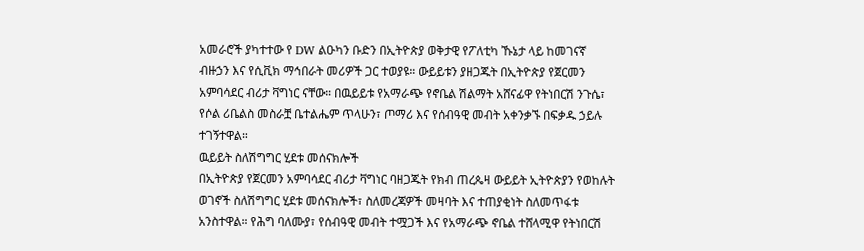አመራሮች ያካተተው የ DW ልዑካን ቡድን በኢትዮጵያ ወቅታዊ የፖለቲካ ኹኔታ ላይ ከመገናኛ ብዙኃን እና የሲቪክ ማኅበራት መሪዎች ጋር ተወያዩ። ውይይቱን ያዘጋጁት በኢትዮጵያ የጀርመን አምባሳደር ብሪታ ቫግነር ናቸው። በዉይይቱ የአማራጭ የኖቤል ሽልማት አሸናፊዋ የትነበርሽ ንጉሴ፣ የሶል ሪቤልስ መስራቿ ቤተልሔም ጥላሁን፣ ጦማሪ እና የሰብዓዊ መብት አቀንቃኙ በፍቃዱ ኃይሉ ተገኝተዋል።
ዉይይት ስለሽግግር ሂደቱ መሰናክሎች
በኢትዮጵያ የጀርመን አምባሳደር ብሪታ ቫግነር ባዘጋጁት የክብ ጠረጴዛ ውይይት ኢትዮጵያን የወከሉት ወገኖች ስለሽግግር ሂደቱ መሰናክሎች፣ ስለመረጃዎች መዛባት እና ተጠያቂነት ስለመጥፋቱ አንስተዋል። የሕግ ባለሙያ፣ የሰብዓዊ መብት ተሟጋች እና የአማራጭ ኖቤል ተሸላሚዋ የትነበርሽ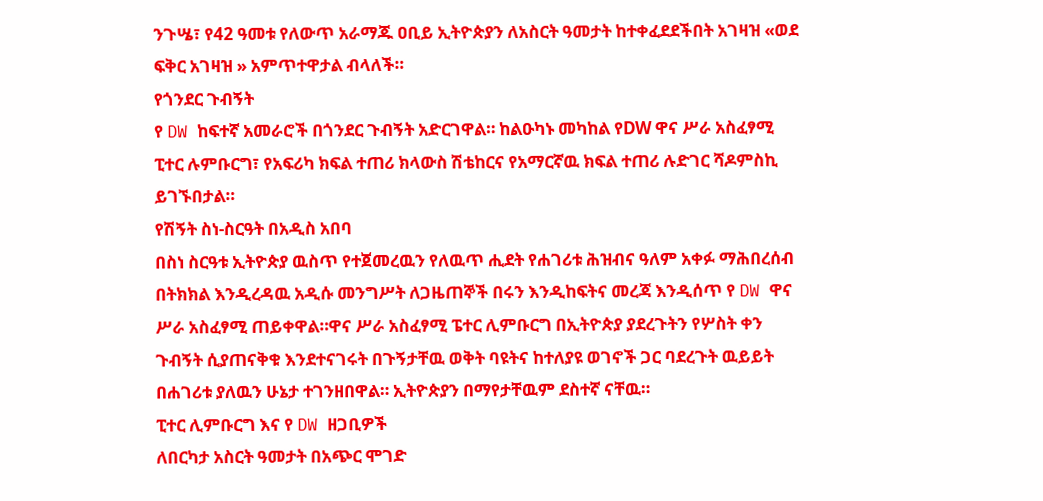ንጉሤ፣ የ42 ዓመቱ የለውጥ አራማጁ ዐቢይ ኢትዮጵያን ለአስርት ዓመታት ከተቀፈደደችበት አገዛዝ «ወደ ፍቅር አገዛዝ » አምጥተዋታል ብላለች።
የጎንደር ጉብኝት
የ DW ከፍተኛ አመራሮች በጎንደር ጉብኝት አድርገዋል። ከልዑካኑ መካከል የDW ዋና ሥራ አስፈፃሚ ፒተር ሉምቡርግ፣ የአፍሪካ ክፍል ተጠሪ ክላውስ ሽቴከርና የአማርኛዉ ክፍል ተጠሪ ሉድገር ሻዶምስኪ ይገኙበታል።
የሽኝት ስነ-ስርዓት በአዲስ አበባ
በስነ ስርዓቱ ኢትዮጵያ ዉስጥ የተጀመረዉን የለዉጥ ሒደት የሐገሪቱ ሕዝብና ዓለም አቀፉ ማሕበረሰብ በትክክል እንዲረዳዉ አዲሱ መንግሥት ለጋዜጠኞች በሩን እንዲከፍትና መረጃ እንዲሰጥ የ DW ዋና ሥራ አስፈፃሚ ጠይቀዋል።ዋና ሥራ አስፈፃሚ ፔተር ሊምቡርግ በኢትዮጵያ ያደረጉትን የሦስት ቀን ጉብኝት ሲያጠናቅቁ እንደተናገሩት በጉኝታቸዉ ወቅት ባዩትና ከተለያዩ ወገኖች ጋር ባደረጉት ዉይይት በሐገሪቱ ያለዉን ሁኔታ ተገንዘበዋል። ኢትዮጵያን በማየታቸዉም ደስተኛ ናቸዉ።
ፒተር ሊምቡርግ እና የ DW ዘጋቢዎች
ለበርካታ አስርት ዓመታት በአጭር ሞገድ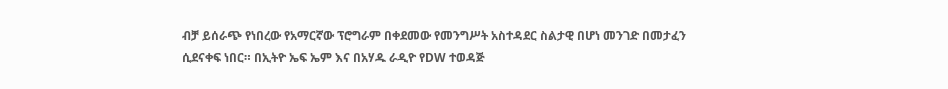ብቻ ይሰራጭ የነበረው የአማርኛው ፕሮግራም በቀደመው የመንግሥት አስተዳደር ስልታዊ በሆነ መንገድ በመታፈን ሲደናቀፍ ነበር። በኢትዮ ኤፍ ኤም እና በአሃዱ ራዲዮ የDW ተወዳጅ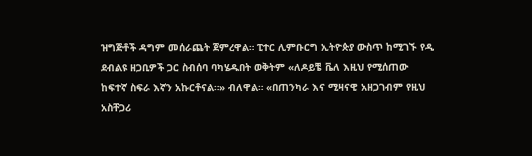ዝግጅቶች ዳግም መሰራጨት ጀምረዋል። ፒተር ሊምቡርግ ኢትዮጵያ ውስጥ ከሚገኙ የዲ ደብልዩ ዘጋቢዎች ጋር ስብሰባ ባካሄዱበት ወቅትም «ለዶይቼ ቬለ እዚህ የሚሰጠው ከፍተኛ ስፍራ እኛን አኩርቶናል።» ብለዋል። «በጠንካራ እና ሚዛናዊ አዘጋገብም የዚህ አስቸጋሪ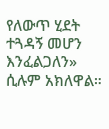የለውጥ ሂደት ተጓዳኝ መሆን እንፈልጋለን» ሲሉም አክለዋል።